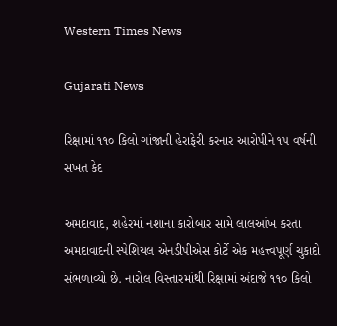Western Times News

Gujarati News

રિક્ષામાં ૧૧૦ કિલો ગાંજાની હેરાફેરી કરનાર આરોપીને ૧૫ વર્ષની સખત કેદ

અમદાવાદ, શહેરમાં નશાના કારોબાર સામે લાલઆંખ કરતા અમદાવાદની સ્પેશિયલ એનડીપીએસ કોર્ટે એક મહત્ત્વપૂર્ણ ચુકાદો સંભળાવ્યો છે. નારોલ વિસ્તારમાંથી રિક્ષામાં અંદાજે ૧૧૦ કિલો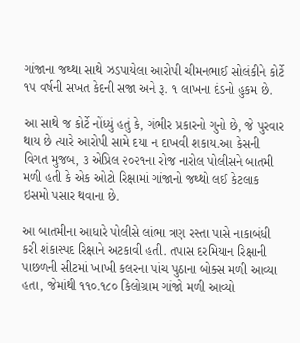ગાંજાના જથ્થા સાથે ઝડપાયેલા આરોપી ચીમનભાઈ સોલંકીને કોર્ટે ૧૫ વર્ષની સખત કેદની સજા અને રૂ. ૧ લાખના દંડનો હુકમ છે.

આ સાથે જ કોર્ટે નોંધ્યું હતું કે, ગંભીર પ્રકારનો ગુનો છે, જે પુરવાર થાય છે ત્યારે આરોપી સામે દયા ન દાખવી શકાય.આ કેસની વિગત મુજબ, ૩ એપ્રિલ ૨૦૨૧ના રોજ નારોલ પોલીસને બાતમી મળી હતી કે એક ઓટો રિક્ષામાં ગાંજાનો જથ્થો લઈ કેટલાક ઇસમો પસાર થવાના છે.

આ બાતમીના આધારે પોલીસે લાંભા ત્રણ રસ્તા પાસે નાકાબંધી કરી શંકાસ્પદ રિક્ષાને અટકાવી હતી. તપાસ દરમિયાન રિક્ષાની પાછળની સીટમાં ખાખી કલરના પાંચ પુઠાના બોક્સ મળી આવ્યા હતા, જેમાંથી ૧૧૦.૧૮૦ કિલોગ્રામ ગાંજો મળી આવ્યો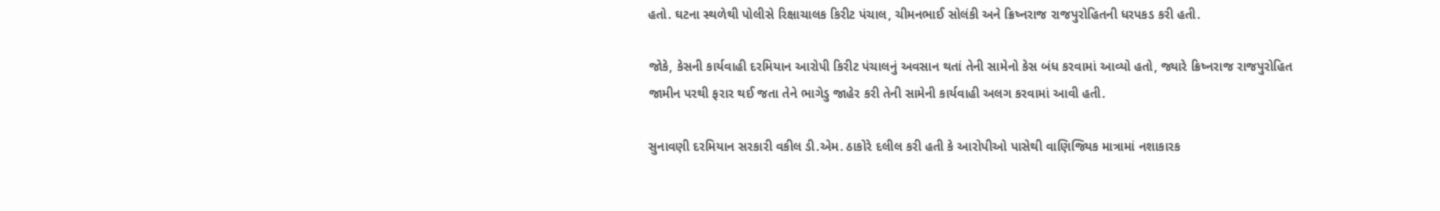હતો. ઘટના સ્થળેથી પોલીસે રિક્ષાચાલક કિરીટ પંચાલ, ચીમનભાઈ સોલંકી અને ક્રિષ્નરાજ રાજપુરોહિતની ધરપકડ કરી હતી.

જોકે, કેસની કાર્યવાહી દરમિયાન આરોપી કિરીટ પંચાલનું અવસાન થતાં તેની સામેનો કેસ બંધ કરવામાં આવ્યો હતો, જ્યારે ક્રિષ્નરાજ રાજપુરોહિત જામીન પરથી ફરાર થઈ જતા તેને ભાગેડુ જાહેર કરી તેની સામેની કાર્યવાહી અલગ કરવામાં આવી હતી.

સુનાવણી દરમિયાન સરકારી વકીલ ડી.એમ. ઠાકોરે દલીલ કરી હતી કે આરોપીઓ પાસેથી વાણિજ્યિક માત્રામાં નશાકારક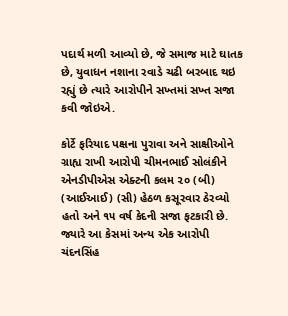પદાર્થ મળી આવ્યો છે, જે સમાજ માટે ઘાતક છે, યુવાધન નશાના રવાડે ચઢી બરબાદ થઇ રહ્યું છે ત્યારે આરોપીને સખ્તમાં સખ્ત સજા કવી જોઇએ.

કોર્ટે ફરિયાદ પક્ષના પુરાવા અને સાક્ષીઓને ગ્રાહ્ય રાખી આરોપી ચીમનભાઈ સોલંકીને એનડીપીએસ એક્ટની કલમ ૨૦ (બી) (આઈઆઈ) (સી) હેઠળ કસૂરવાર ઠેરવ્યો હતો અને ૧૫ વર્ષ કેદની સજા ફટકારી છે. જ્યારે આ કેસમાં અન્ય એક આરોપી ચંદનસિંહ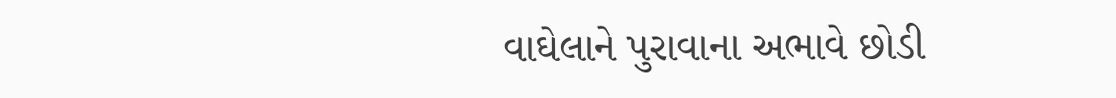વાઘેલાને પુરાવાના અભાવે છોડી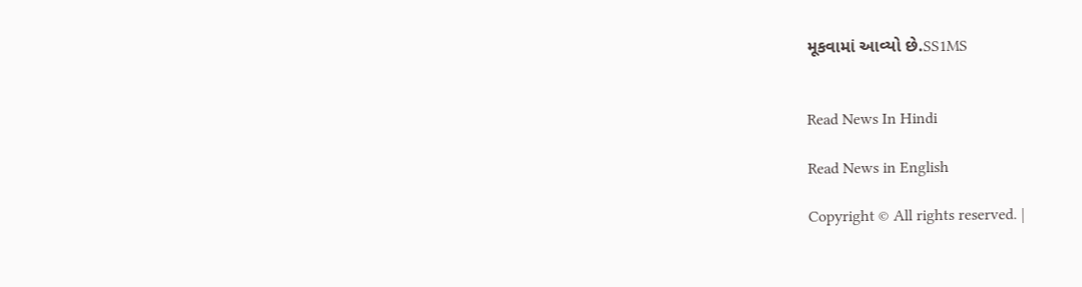મૂકવામાં આવ્યો છે.SS1MS


Read News In Hindi

Read News in English

Copyright © All rights reserved. |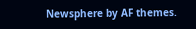Newsphere by AF themes.